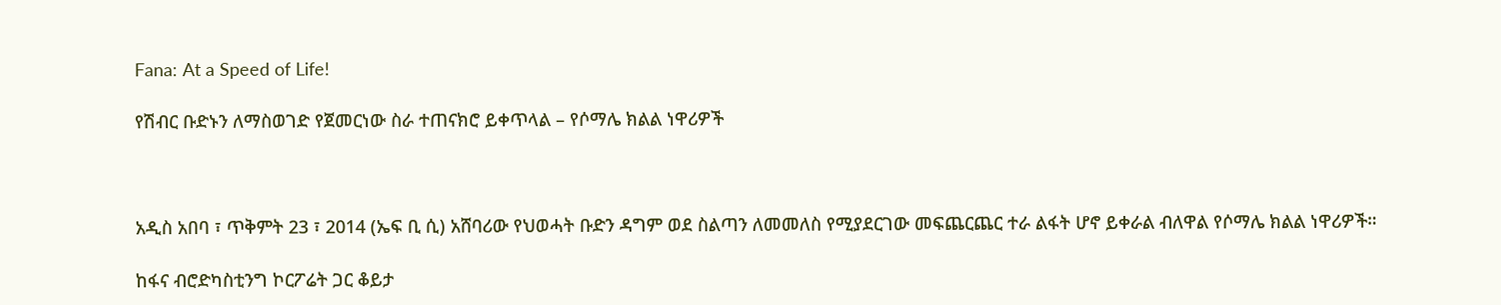Fana: At a Speed of Life!

የሽብር ቡድኑን ለማስወገድ የጀመርነው ስራ ተጠናክሮ ይቀጥላል – የሶማሌ ክልል ነዋሪዎች



አዲስ አበባ ፣ ጥቅምት 23 ፣ 2014 (ኤፍ ቢ ሲ) አሸባሪው የህወሓት ቡድን ዳግም ወደ ስልጣን ለመመለስ የሚያደርገው መፍጨርጨር ተራ ልፋት ሆኖ ይቀራል ብለዋል የሶማሌ ክልል ነዋሪዎች።

ከፋና ብሮድካስቲንግ ኮርፖሬት ጋር ቆይታ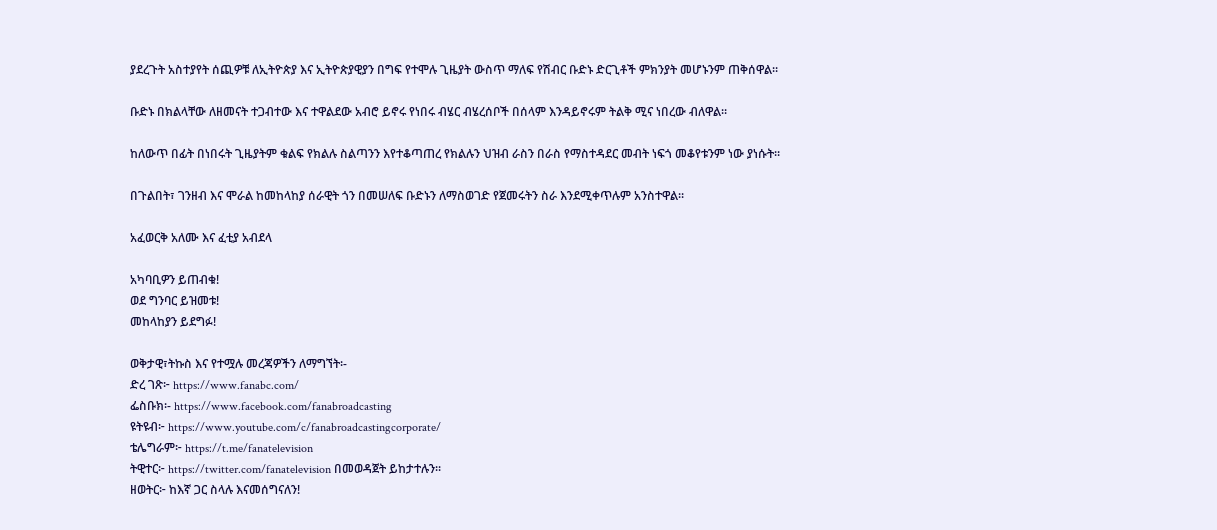ያደረጉት አስተያየት ሰጪዎቹ ለኢትዮጵያ እና ኢትዮጵያዊያን በግፍ የተሞሉ ጊዜያት ውስጥ ማለፍ የሽብር ቡድኑ ድርጊቶች ምክንያት መሆኑንም ጠቅሰዋል።

ቡድኑ በክልላቸው ለዘመናት ተጋብተው እና ተዋልደው አብሮ ይኖሩ የነበሩ ብሄር ብሄረሰቦች በሰላም እንዳይኖሩም ትልቅ ሚና ነበረው ብለዋል።

ከለውጥ በፊት በነበሩት ጊዜያትም ቁልፍ የክልሉ ስልጣንን እየተቆጣጠረ የክልሉን ህዝብ ራስን በራስ የማስተዳደር መብት ነፍጎ መቆየቱንም ነው ያነሱት።

በጉልበት፣ ገንዘብ እና ሞራል ከመከላከያ ሰራዊት ጎን በመሠለፍ ቡድኑን ለማስወገድ የጀመሩትን ስራ እንደሚቀጥሉም አንስተዋል።

አፈወርቅ አለሙ እና ፈቲያ አብደላ

አካባቢዎን ይጠብቁ!
ወደ ግንባር ይዝመቱ!
መከላከያን ይደግፉ!

ወቅታዊ፣ትኩስ እና የተሟሉ መረጃዎችን ለማግኘት፡-
ድረ ገጽ፦ https://www.fanabc.com/
ፌስቡክ፡- https://www.facebook.com/fanabroadcasting
ዩትዩብ፦ https://www.youtube.com/c/fanabroadcastingcorporate/
ቴሌግራም፦ https://t.me/fanatelevision
ትዊተር፦ https://twitter.com/fanatelevision በመወዳጀት ይከታተሉን፡፡
ዘወትር፦ ከእኛ ጋር ስላሉ እናመሰግናለን!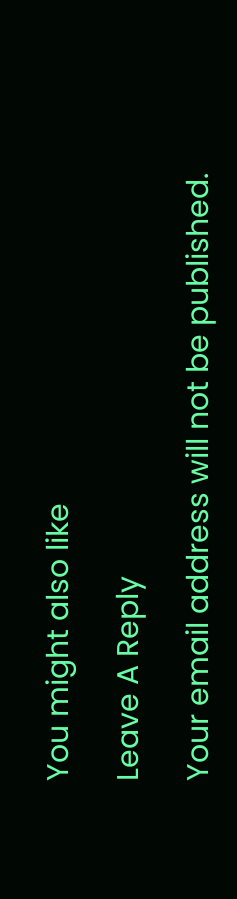You might also like

Leave A Reply

Your email address will not be published.